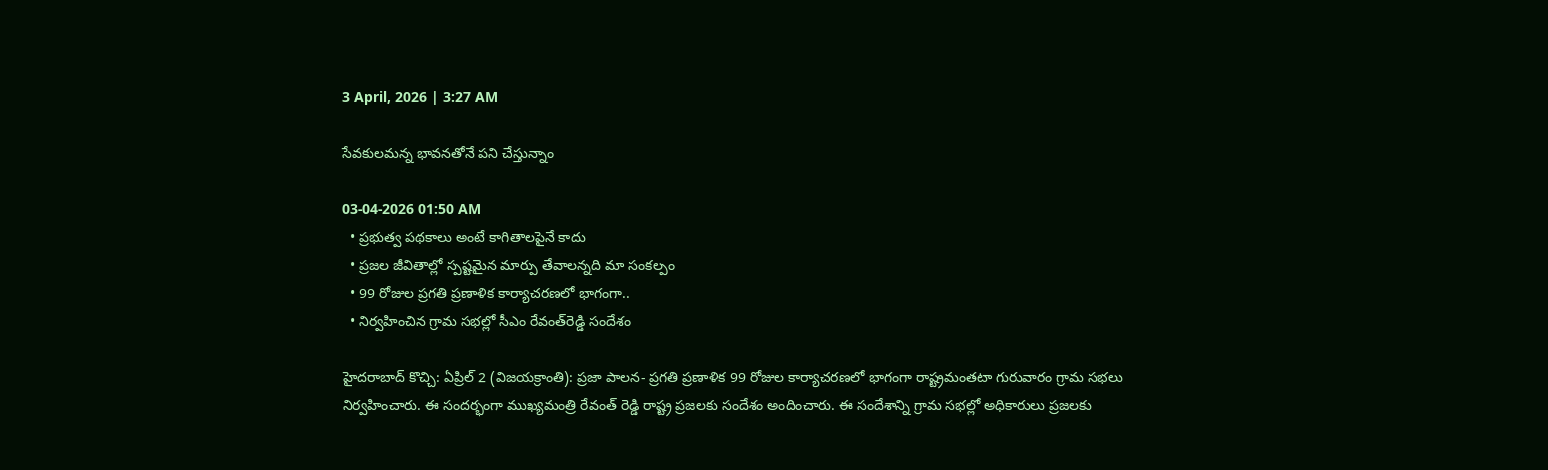3 April, 2026 | 3:27 AM

సేవకులమన్న భావనతోనే పని చేస్తున్నాం

03-04-2026 01:50 AM
  • ప్రభుత్వ పథకాలు అంటే కాగితాలపైనే కాదు
  • ప్రజల జీవితాల్లో స్పష్టమైన మార్పు తేవాలన్నది మా సంకల్పం
  • 99 రోజుల ప్రగతి ప్రణాళిక కార్యాచరణలో భాగంగా..
  • నిర్వహించిన గ్రామ సభల్లో సీఎం రేవంత్‌రెడ్డి సందేశం

హైదరాబాద్‌ కొచ్చి: ఏప్రిల్ 2 (విజయక్రాంతి): ప్రజా పాలన- ప్రగతి ప్రణాళిక 99 రోజుల కార్యాచరణలో భాగంగా రాష్ట్రమంతటా గురువారం గ్రామ సభలు నిర్వహించారు. ఈ సందర్భంగా ముఖ్యమంత్రి రేవంత్ రెడ్డి రాష్ట్ర ప్రజలకు సందేశం అందించారు. ఈ సందేశాన్ని గ్రామ సభల్లో అధికారులు ప్రజలకు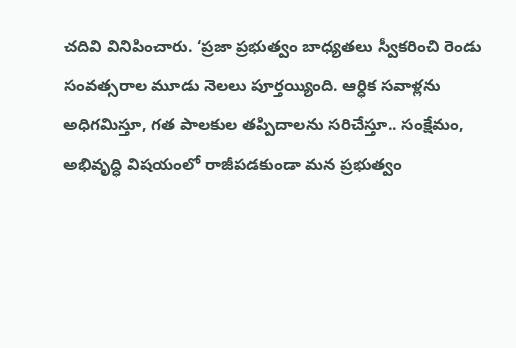చదివి వినిపించారు. ‘ప్రజా ప్రభుత్వం బాధ్యతలు స్వీకరించి రెండు సంవత్సరాల మూడు నెలలు పూర్తయ్యింది. ఆర్ధిక సవాళ్లను అధిగమిస్తూ, గత పాలకుల తప్పిదాలను సరిచేస్తూ.. సంక్షేమం, అభివృద్ధి విషయంలో రాజీపడకుండా మన ప్రభుత్వం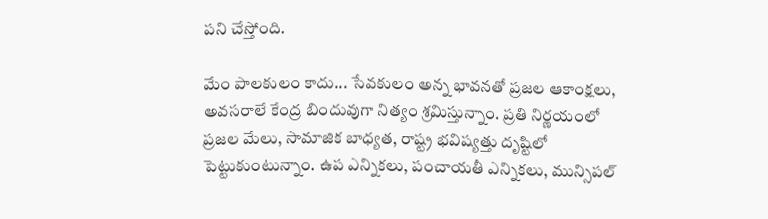పని చేస్తోంది.

మేం పాలకులం కాదు... సేవకులం అన్న భావనతో ప్రజల ఆకాంక్షలు, అవసరాలే కేంద్ర బిందువుగా నిత్యం శ్రమిస్తున్నాం. ప్రతి నిర్ణయంలో ప్రజల మేలు, సామాజిక బాధ్యత, రాష్ట్ర భవిష్యత్తు దృష్టిలో పెట్టుకుంటున్నాం. ఉప ఎన్నికలు, పంచాయతీ ఎన్నికలు, మున్సిపల్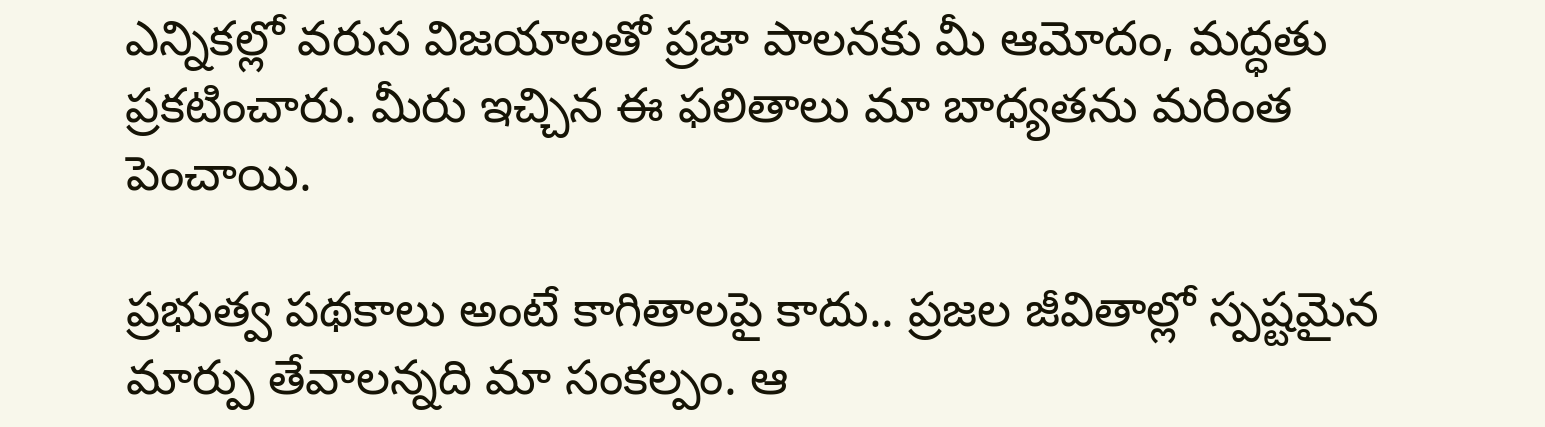ఎన్నికల్లో వరుస విజయాలతో ప్రజా పాలనకు మీ ఆమోదం, మద్ధతు ప్రకటించారు. మీరు ఇచ్చిన ఈ ఫలితాలు మా బాధ్యతను మరింత పెంచాయి.

ప్రభుత్వ పథకాలు అంటే కాగితాలపై కాదు.. ప్రజల జీవితాల్లో స్పష్టమైన మార్పు తేవాలన్నది మా సంకల్పం. ఆ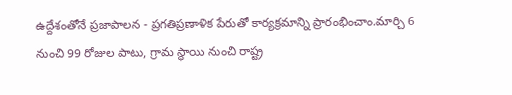ఉద్దేశంతోనే ప్రజాపాలన - ప్రగతిప్రణాళిక పేరుతో కార్యక్రమాన్ని ప్రారంభించాం.మార్చి 6 నుంచి 99 రోజుల పాటు, గ్రామ స్థాయి నుంచి రాష్ట్ర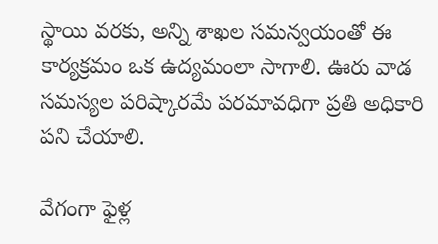స్థాయి వరకు, అన్ని శాఖల సమన్వయంతో ఈ కార్యక్రమం ఒక ఉద్యమంలా సాగాలి. ఊరు వాడ సమస్యల పరిష్కారమే పరమావధిగా ప్రతి అధికారి పని చేయాలి.

వేగంగా ఫైళ్ల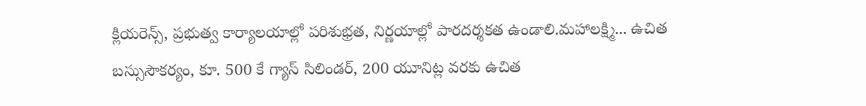క్లియరెన్స్, ప్రభుత్వ కార్యాలయాల్లో పరిశుభ్రత, నిర్ణయాల్లో పారదర్శకత ఉండాలి.మహాలక్ష్మి... ఉచిత బస్సుసౌకర్యం, కూ. 500 కే గ్యాస్ సిలిండర్, 200 యూనిట్ల వరకు ఉచిత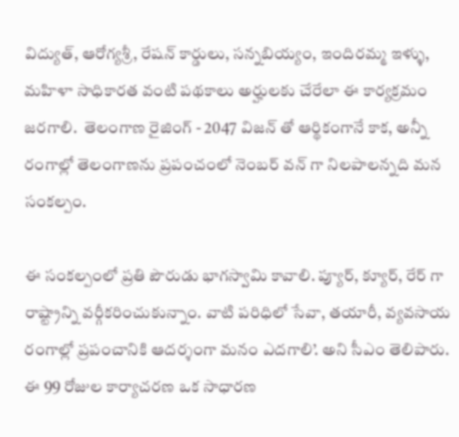విద్యుత్, ఆరోగ్యశ్రీ, రేషన్ కార్డులు, సన్నబియ్యం, ఇందిరమ్మ ఇళ్ళు, మహిళా సాధికారత వంటి పథకాలు అర్హులకు చేరేలా ఈ కార్యక్రమం జరగాలి.  తెలంగాణ రైజింగ్ - 2047 విజన్ తో ఆర్థికంగానే కాక, అన్నీ రంగాల్లో తెలంగాణను ప్రపంచంలో నెంబర్ వన్ గా నిలపాలన్నది మన సంకల్పం.

ఈ సంకల్పంలో ప్రతి పౌరుడు భాగస్వామి కావాలి. ప్యూర్, క్యూర్, రేర్ గా రాష్ట్రాన్ని వర్గీకరించుకున్నాం. వాటి పరిధిలో సేవా, తయారీ, వ్యవసాయ రంగాల్లో ప్రపంచానికి ఆదర్శంగా మనం ఎదగాలి’. అని సీఎం తెలిపారు. ఈ 99 రోజుల కార్యాచరణ ఒక సాధారణ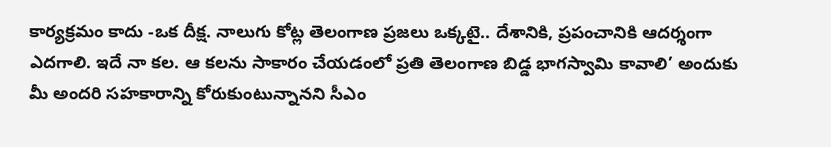కార్యక్రమం కాదు -ఒక దీక్ష. నాలుగు కోట్ల తెలంగాణ ప్రజలు ఒక్కటై.. దేశానికి, ప్రపంచానికి ఆదర్శంగా ఎదగాలి. ఇదే నా కల. ఆ కలను సాకారం చేయడంలో ప్రతి తెలంగాణ బిడ్డ భాగస్వామి కావాలి’ అందుకు మీ అందరి సహకారాన్ని కోరుకుంటున్నానని సీఎం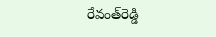రేవంత్‌రెడ్డి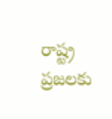రాష్ట్ర ప్రజలకు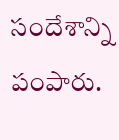సందేశాన్ని పంపారు.